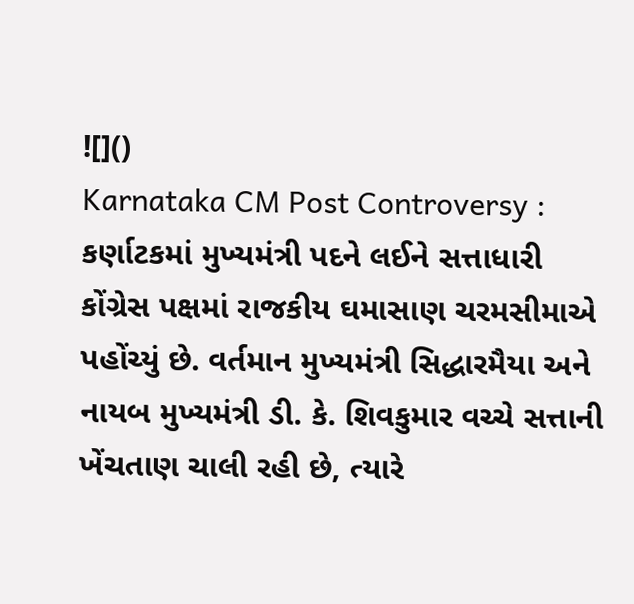![]()
Karnataka CM Post Controversy : કર્ણાટકમાં મુખ્યમંત્રી પદને લઈને સત્તાધારી કોંગ્રેસ પક્ષમાં રાજકીય ઘમાસાણ ચરમસીમાએ પહોંચ્યું છે. વર્તમાન મુખ્યમંત્રી સિદ્ધારમૈયા અને નાયબ મુખ્યમંત્રી ડી. કે. શિવકુમાર વચ્ચે સત્તાની ખેંચતાણ ચાલી રહી છે, ત્યારે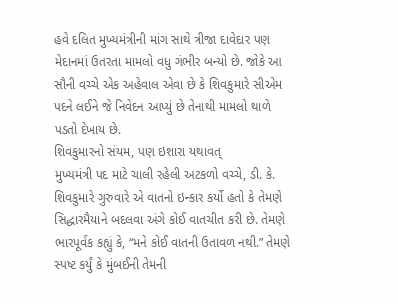હવે દલિત મુખ્યમંત્રીની માંગ સાથે ત્રીજા દાવેદાર પણ મેદાનમાં ઉતરતા મામલો વધુ ગંભીર બન્યો છે. જોકે આ સૌની વચ્ચે એક અહેવાલ એવા છે કે શિવકુમારે સીએમ પદને લઈને જે નિવેદન આપ્યું છે તેનાથી મામલો થાળે પડતો દેખાય છે.
શિવકુમારનો સંયમ, પણ ઇશારા યથાવત્
મુખ્યમંત્રી પદ માટે ચાલી રહેલી અટકળો વચ્ચે, ડી. કે. શિવકુમારે ગુરુવારે એ વાતનો ઇન્કાર કર્યો હતો કે તેમણે સિદ્ધારમૈયાને બદલવા અંગે કોઈ વાતચીત કરી છે. તેમણે ભારપૂર્વક કહ્યું કે, “મને કોઈ વાતની ઉતાવળ નથી.” તેમણે સ્પષ્ટ કર્યું કે મુંબઈની તેમની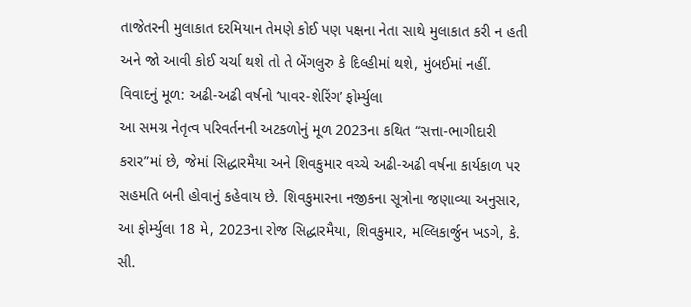તાજેતરની મુલાકાત દરમિયાન તેમણે કોઈ પણ પક્ષના નેતા સાથે મુલાકાત કરી ન હતી અને જો આવી કોઈ ચર્ચા થશે તો તે બેંગલુરુ કે દિલ્હીમાં થશે, મુંબઈમાં નહીં.
વિવાદનું મૂળ: અઢી-અઢી વર્ષનો ‘પાવર-શેરિંગ’ ફોર્મ્યુલા
આ સમગ્ર નેતૃત્વ પરિવર્તનની અટકળોનું મૂળ 2023ના કથિત “સત્તા-ભાગીદારી કરાર”માં છે, જેમાં સિદ્ધારમૈયા અને શિવકુમાર વચ્ચે અઢી-અઢી વર્ષના કાર્યકાળ પર સહમતિ બની હોવાનું કહેવાય છે. શિવકુમારના નજીકના સૂત્રોના જણાવ્યા અનુસાર, આ ફોર્મ્યુલા 18 મે, 2023ના રોજ સિદ્ધારમૈયા, શિવકુમાર, મલ્લિકાર્જુન ખડગે, કે. સી.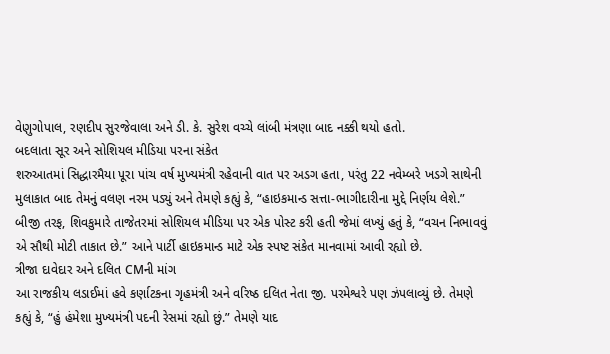વેણુગોપાલ, રણદીપ સુરજેવાલા અને ડી. કે. સુરેશ વચ્ચે લાંબી મંત્રણા બાદ નક્કી થયો હતો.
બદલાતા સૂર અને સોશિયલ મીડિયા પરના સંકેત
શરુઆતમાં સિદ્ધારમૈયા પૂરા પાંચ વર્ષ મુખ્યમંત્રી રહેવાની વાત પર અડગ હતા, પરંતુ 22 નવેમ્બરે ખડગે સાથેની મુલાકાત બાદ તેમનું વલણ નરમ પડ્યું અને તેમણે કહ્યું કે, “હાઇકમાન્ડ સત્તા-ભાગીદારીના મુદ્દે નિર્ણય લેશે.” બીજી તરફ, શિવકુમારે તાજેતરમાં સોશિયલ મીડિયા પર એક પોસ્ટ કરી હતી જેમાં લખ્યું હતું કે, “વચન નિભાવવું એ સૌથી મોટી તાકાત છે.” આને પાર્ટી હાઇકમાન્ડ માટે એક સ્પષ્ટ સંકેત માનવામાં આવી રહ્યો છે.
ત્રીજા દાવેદાર અને દલિત CMની માંગ
આ રાજકીય લડાઈમાં હવે કર્ણાટકના ગૃહમંત્રી અને વરિષ્ઠ દલિત નેતા જી. પરમેશ્વરે પણ ઝંપલાવ્યું છે. તેમણે કહ્યું કે, “હું હંમેશા મુખ્યમંત્રી પદની રેસમાં રહ્યો છું.” તેમણે યાદ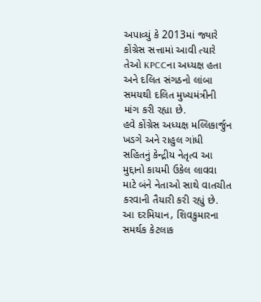અપાવ્યું કે 2013માં જ્યારે કોંગ્રેસ સત્તામાં આવી ત્યારે તેઓ KPCCના અધ્યક્ષ હતા અને દલિત સંગઠનો લાંબા સમયથી દલિત મુખ્યમંત્રીની માંગ કરી રહ્યા છે.
હવે કોંગ્રેસ અધ્યક્ષ મલ્લિકાર્જુન ખડગે અને રાહુલ ગાંધી સહિતનું કેન્દ્રીય નેતૃત્વ આ મુદ્દાનો કાયમી ઉકેલ લાવવા માટે બંને નેતાઓ સાથે વાતચીત કરવાની તૈયારી કરી રહ્યું છે. આ દરમિયાન, શિવકુમારના સમર્થક કેટલાક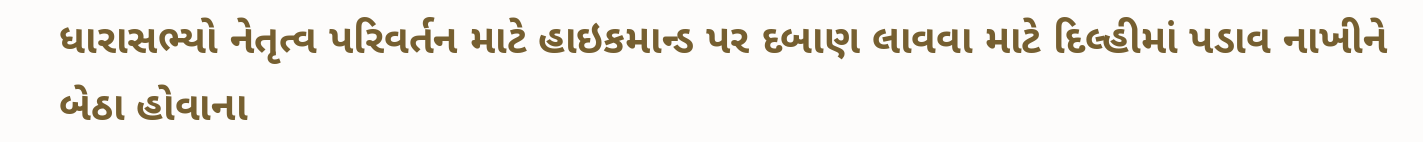ધારાસભ્યો નેતૃત્વ પરિવર્તન માટે હાઇકમાન્ડ પર દબાણ લાવવા માટે દિલ્હીમાં પડાવ નાખીને બેઠા હોવાના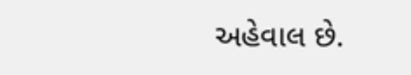અહેવાલ છે.